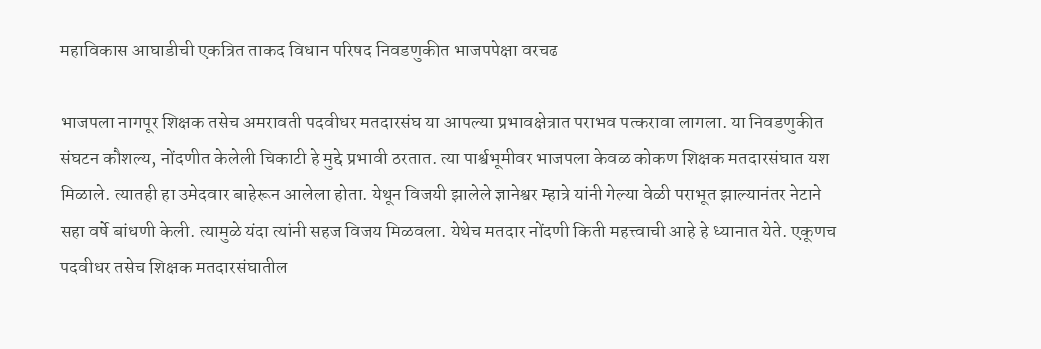महाविकास आघाडीची एकत्रित ताकद विधान परिषद निवडणुकीत भाजपपेक्षा वरचढ

भाजपला नागपूर शिक्षक तसेच अमरावती पदवीधर मतदारसंघ या आपल्या प्रभावक्षेत्रात पराभव पत्करावा लागला. या निवडणुकीत संघटन कौशल्य, नोंदणीत केलेली चिकाटी हे मुद्दे प्रभावी ठरतात. त्या पार्श्वभूमीवर भाजपला केवळ कोकण शिक्षक मतदारसंघात यश मिळाले. त्यातही हा उमेदवार बाहेरून आलेला होता. येथून विजयी झालेले ज्ञानेश्वर म्हात्रे यांनी गेल्या वेळी पराभूत झाल्यानंतर नेटाने सहा वर्षे बांधणी केली. त्यामुळे यंदा त्यांनी सहज विजय मिळवला. येथेच मतदार नोंदणी किती महत्त्वाची आहे हे ध्यानात येते. एकूणच पदवीधर तसेच शिक्षक मतदारसंघातील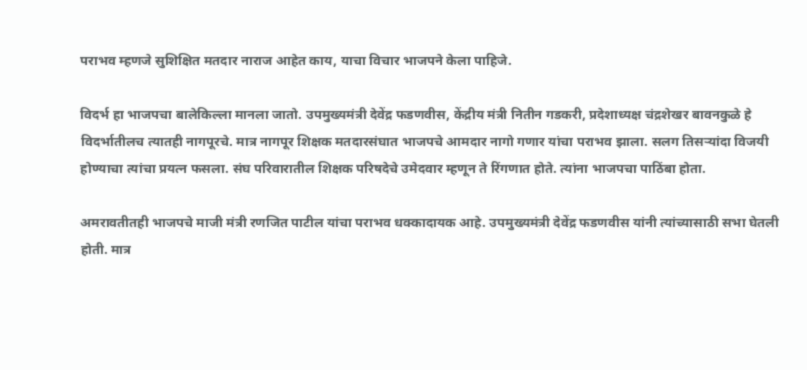पराभव म्हणजे सुशिक्षित मतदार नाराज आहेत काय, याचा विचार भाजपने केला पाहिजे.

विदर्भ हा भाजपचा बालेकिल्ला मानला जातो. उपमुख्यमंत्री देवेंद्र फडणवीस, केंद्रीय मंत्री नितीन गडकरी, प्रदेशाध्यक्ष चंद्रशेखर बावनकुळे हे विदर्भातीलच त्यातही नागपूरचे. मात्र नागपूर शिक्षक मतदारसंघात भाजपचे आमदार नागो गणार यांचा पराभव झाला. सलग तिसऱ्यांदा विजयी होण्याचा त्यांचा प्रयत्न फसला. संघ परिवारातील शिक्षक परिषदेचे उमेदवार म्हणून ते रिंगणात होते. त्यांना भाजपचा पाठिंबा होता.

अमरावतीतही भाजपचे माजी मंत्री रणजित पाटील यांचा पराभव धक्कादायक आहे. उपमुख्यमंत्री देवेंद्र फडणवीस यांनी त्यांच्यासाठी सभा घेतली होती. मात्र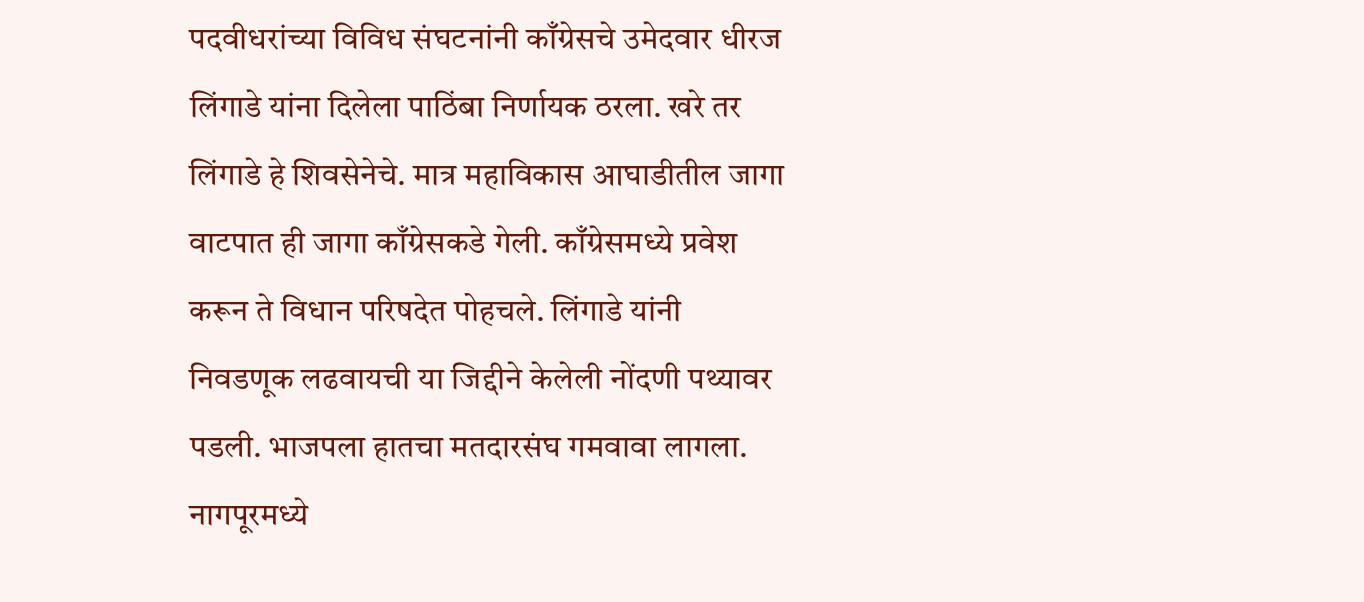पदवीधरांच्या विविध संघटनांनी काँग्रेसचे उमेदवार धीरज लिंगाडे यांना दिलेला पाठिंबा निर्णायक ठरला. खरे तर लिंगाडे हे शिवसेनेचे. मात्र महाविकास आघाडीतील जागा वाटपात ही जागा काँग्रेसकडे गेली. काँग्रेसमध्ये प्रवेश करून ते विधान परिषदेत पोहचले. लिंगाडे यांनी निवडणूक लढवायची या जिद्दीने केलेली नोंदणी पथ्यावर पडली. भाजपला हातचा मतदारसंघ गमवावा लागला. नागपूरमध्ये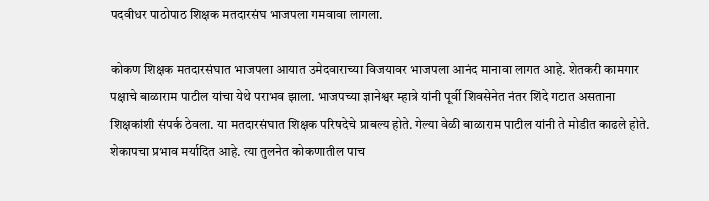पदवीधर पाठोपाठ शिक्षक मतदारसंघ भाजपला गमवावा लागला.

कोकण शिक्षक मतदारसंघात भाजपला आयात उमेदवाराच्या विजयावर भाजपला आनंद मानावा लागत आहे. शेतकरी कामगार पक्षाचे बाळाराम पाटील यांचा येथे पराभव झाला. भाजपच्या ज्ञानेश्वर म्हात्रे यांनी पूर्वी शिवसेनेत नंतर शिंदे गटात असताना शिक्षकांशी संपर्क ठेवला. या मतदारसंघात शिक्षक परिषदेचे प्राबल्य होते. गेल्या वेळी बाळाराम पाटील यांनी ते मोडीत काढले होते. शेकापचा प्रभाव मर्यादित आहे. त्या तुलनेत कोकणातील पाच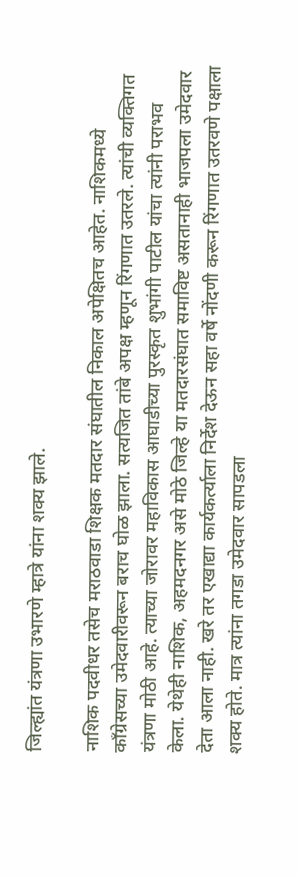जिल्ह्यांत यंत्रणा उभारणे म्हात्रे यांना शक्य झाले.

नाशिक पदवीधर तसेच मराठवाडा शिक्षक मतदार संघातील निकाल अपेक्षितच आहेत. नाशिकमध्ये काँग्रेसच्या उमेदवारीवरून बराच घोळ झाला. सत्यजित तांबे अपक्ष म्हणून रिंगणात उतरले. त्यांची व्यक्तिगत यंत्रणा मोठी आहे. त्याच्या जोरावर महाविकास आघाडीच्या पुरस्कृत शुभांगी पाटील यांचा त्यांनी पराभव केला. येथेही नाशिक, अहमदनगर असे मोठे जिल्हे या मतदारसंघात समाविष्ट असतानाही भाजपला उमेदवार देता आला नाही. खरे तर एखाद्या कार्यकर्त्याला निर्देश देऊन सहा वर्षे नोंदणी करून रिंगणात उतरवणे पक्षाला शक्य होते. मात्र त्यांना तगडा उमेदवार सापडला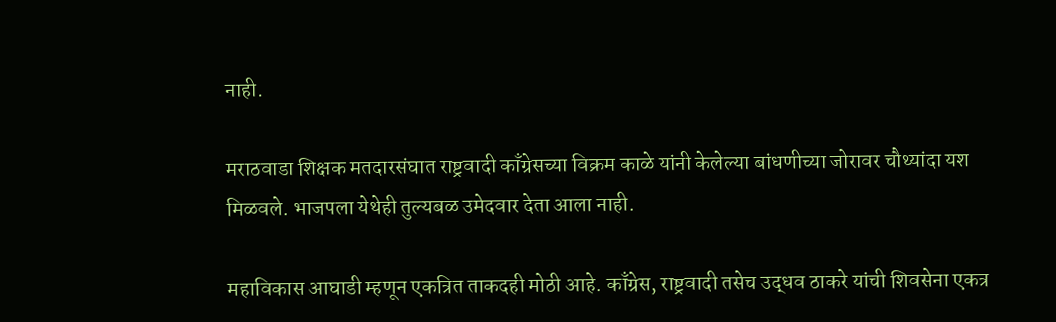नाही.

मराठवाडा शिक्षक मतदारसंघात राष्ट्रवादी काँग्रेसच्या विक्रम काळे यांनी केलेल्या बांधणीच्या जोरावर चौथ्यांदा यश मिळवले. भाजपला येथेही तुल्यबळ उमेदवार देता आला नाही.

महाविकास आघाडी म्हणून एकत्रित ताकदही मोठी आहे. काँग्रेस, राष्ट्रवादी तसेच उद्धव ठाकरे यांची शिवसेना एकत्र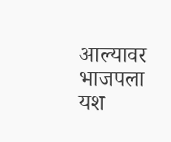आल्यावर भाजपला यश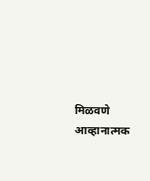मिळवणे आव्हानात्मक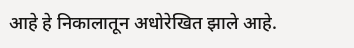आहे हे निकालातून अधोरेखित झाले आहे.